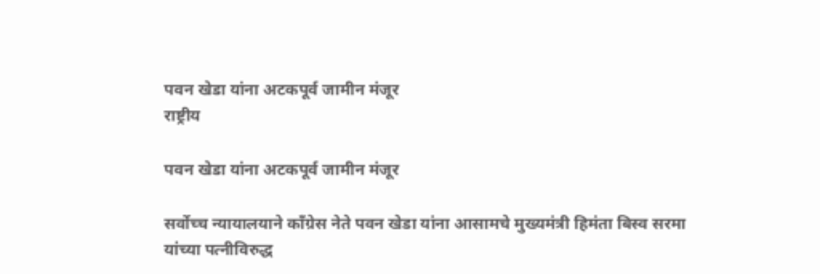पवन खेडा यांना अटकपूर्व जामीन मंजूर
राष्ट्रीय

पवन खेडा यांना अटकपूर्व जामीन मंजूर

सर्वोच्च न्यायालयाने काँग्रेस नेते पवन खेडा यांना आसामचे मुख्यमंत्री हिमंता बिस्व सरमा यांच्या पत्नीविरुद्ध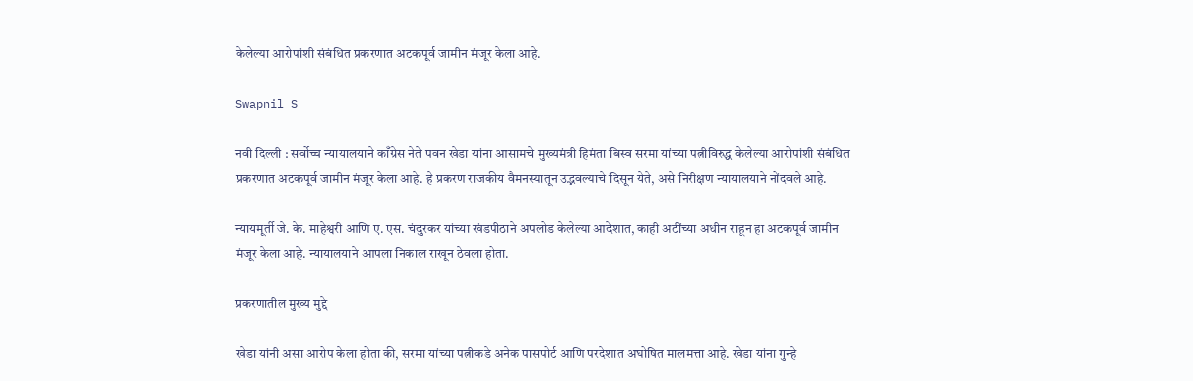केलेल्या आरोपांशी संबंधित प्रकरणात अटकपूर्व जामीन मंजूर केला आहे.

Swapnil S

नवी दिल्ली : सर्वोच्च न्यायालयाने काँग्रेस नेते पवन खेडा यांना आसामचे मुख्यमंत्री हिमंता बिस्व सरमा यांच्या पत्नीविरुद्ध केलेल्या आरोपांशी संबंधित प्रकरणात अटकपूर्व जामीन मंजूर केला आहे. हे प्रकरण राजकीय वैमनस्यातून उद्भवल्याचे दिसून येते, असे निरीक्षण न्यायालयाने नोंदवले आहे.

न्यायमूर्ती जे. के. माहेश्वरी आणि ए. एस. चंदुरकर यांच्या खंडपीठाने अपलोड केलेल्या आदेशात, काही अटींच्या अधीन राहून हा अटकपूर्व जामीन मंजूर केला आहे. न्यायालयाने आपला निकाल राखून ठेवला होता.

प्रकरणातील मुख्य मुद्दे

खेडा यांनी असा आरोप केला होता की, सरमा यांच्या पत्नीकडे अनेक पासपोर्ट आणि परदेशात अघोषित मालमत्ता आहे. खेडा यांना गुन्हे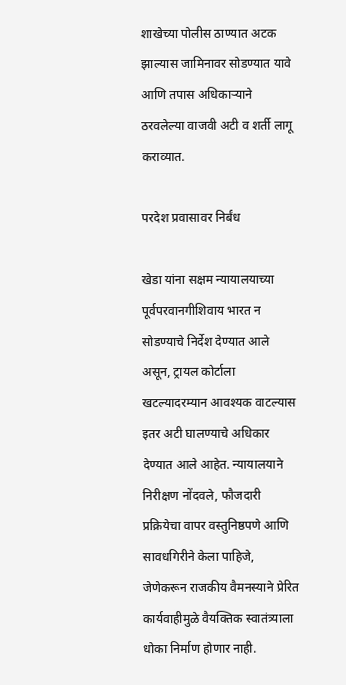शाखेच्या पोलीस ठाण्यात अटक झाल्यास जामिनावर सोडण्यात यावे आणि तपास अधिकाऱ्याने ठरवलेल्या वाजवी अटी व शर्ती लागू कराव्यात.

परदेश प्रवासावर निर्बंध

खेडा यांना सक्षम न्यायालयाच्या पूर्वपरवानगीशिवाय भारत न सोडण्याचे निर्देश देण्यात आले असून, ट्रायल कोर्टाला खटल्यादरम्यान आवश्यक वाटल्यास इतर अटी घालण्याचे अधिकार देण्यात आले आहेत. न्यायालयाने निरीक्षण नोंदवले, फौजदारी प्रक्रियेचा वापर वस्तुनिष्ठपणे आणि सावधगिरीने केला पाहिजे, जेणेकरून राजकीय वैमनस्याने प्रेरित कार्यवाहीमुळे वैयक्तिक स्वातंत्र्याला धोका निर्माण होणार नाही.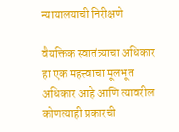न्यायालयाची निरीक्षणे

वैयक्तिक स्वातंत्र्याचा अधिकार हा एक महत्त्वाचा मूलभूत अधिकार आहे आणि त्यावरील कोणत्याही प्रकारची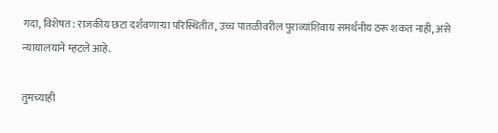गदा, विशेषत: राजकीय छटा दर्शवणाऱ्या परिस्थितीत, उच्च पातळीवरील पुराव्यांशिवाय समर्थनीय ठरू शकत नाही, असे न्यायालयाने म्हटले आहे.

तुमच्याही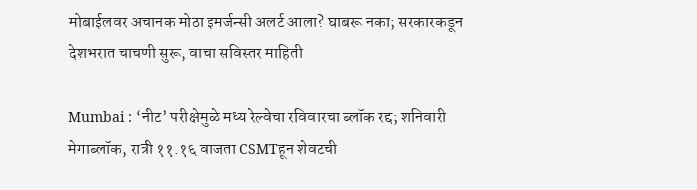मोबाईलवर अचानक मोठा इमर्जन्सी अलर्ट आला? घाबरू नका; सरकारकडून देशभरात चाचणी सुरू, वाचा सविस्तर माहिती

Mumbai : ‘नीट’ परीक्षेमुळे मध्य रेल्वेचा रविवारचा ब्लॉक रद्द; शनिवारी मेगाब्लॉक, रात्री ११.१६ वाजता CSMTहून शेवटची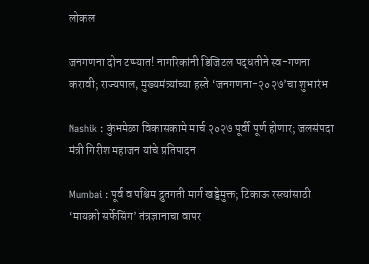लोकल

जनगणना दोन टप्प्यात! नागरिकांनी डिजिटल पद्धतीने स्व-गणना करावी; राज्यपाल, मुख्यमंत्र्यांच्या हस्ते ‘जनगणना-२०२७’चा शुभारंभ

Nashik : कुंभमेळा विकासकामे मार्च २०२७ पूर्वी पूर्ण होणार; जलसंपदा मंत्री गिरीश महाजन यांचे प्रतिपादन

Mumbai : पूर्व व पश्चिम द्रुतगती मार्ग खड्डेमुक्त; टिकाऊ रस्त्यांसाठी ‘मायक्रो सर्फेसिंग’ तंत्रज्ञानाचा वापर